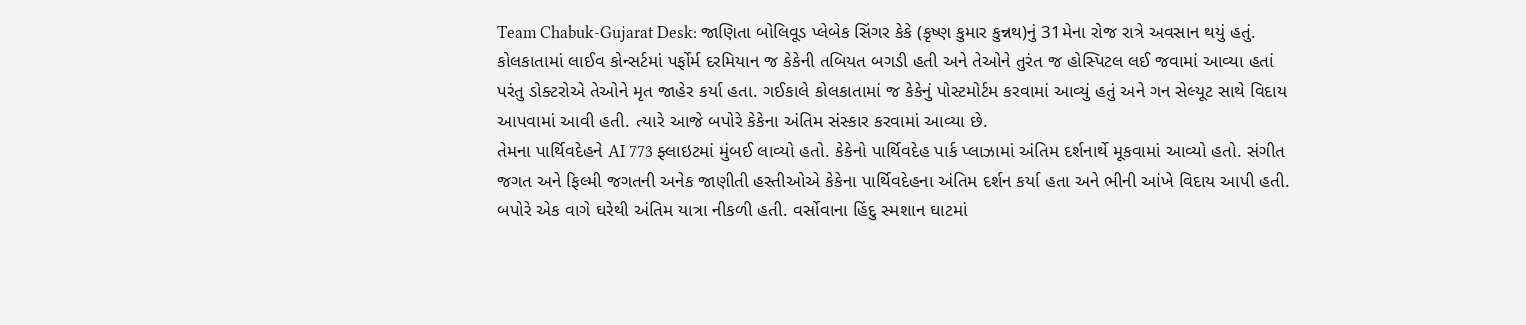Team Chabuk-Gujarat Desk: જાણિતા બોલિવૂડ પ્લેબેક સિંગર કેકે (કૃષ્ણ કુમાર કુન્નથ)નું 31મેના રોજ રાત્રે અવસાન થયું હતું. કોલકાતામાં લાઈવ કોન્સર્ટમાં પર્ફોર્મ દરમિયાન જ કેકેની તબિયત બગડી હતી અને તેઓને તુરંત જ હોસ્પિટલ લઈ જવામાં આવ્યા હતાં પરંતુ ડોક્ટરોએ તેઓને મૃત જાહેર કર્યા હતા. ગઈકાલે કોલકાતામાં જ કેકેનું પોસ્ટમોર્ટમ કરવામાં આવ્યું હતું અને ગન સેલ્યૂટ સાથે વિદાય આપવામાં આવી હતી. ત્યારે આજે બપોરે કેકેના અંતિમ સંસ્કાર કરવામાં આવ્યા છે.
તેમના પાર્થિવદેહને AI 773 ફ્લાઇટમાં મુંબઈ લાવ્યો હતો. કેકેનો પાર્થિવદેહ પાર્ક પ્લાઝામાં અંતિમ દર્શનાર્થે મૂકવામાં આવ્યો હતો. સંગીત જગત અને ફિલ્મી જગતની અનેક જાણીતી હસ્તીઓએ કેકેના પાર્થિવદેહના અંતિમ દર્શન કર્યા હતા અને ભીની આંખે વિદાય આપી હતી. બપોરે એક વાગે ઘરેથી અંતિમ યાત્રા નીકળી હતી. વર્સોવાના હિંદુ સ્મશાન ઘાટમાં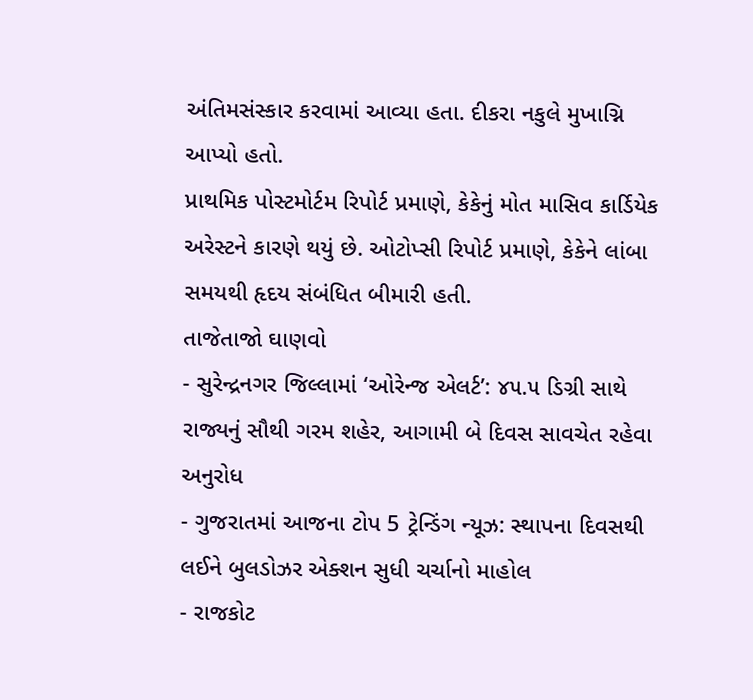અંતિમસંસ્કાર કરવામાં આવ્યા હતા. દીકરા નકુલે મુખાગ્નિ આપ્યો હતો.
પ્રાથમિક પોસ્ટમોર્ટમ રિપોર્ટ પ્રમાણે, કેકેનું મોત માસિવ કાર્ડિયેક અરેસ્ટને કારણે થયું છે. ઓટોપ્સી રિપોર્ટ પ્રમાણે, કેકેને લાંબા સમયથી હૃદય સંબંધિત બીમારી હતી.
તાજેતાજો ઘાણવો
- સુરેન્દ્રનગર જિલ્લામાં ‘ઓરેન્જ એલર્ટ’: ૪૫.૫ ડિગ્રી સાથે રાજ્યનું સૌથી ગરમ શહેર, આગામી બે દિવસ સાવચેત રહેવા અનુરોધ
- ગુજરાતમાં આજના ટોપ 5 ટ્રેન્ડિંગ ન્યૂઝ: સ્થાપના દિવસથી લઈને બુલડોઝર એક્શન સુધી ચર્ચાનો માહોલ
- રાજકોટ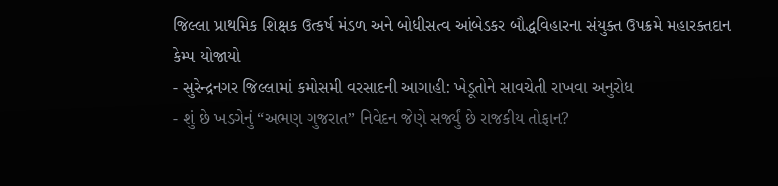જિલ્લા પ્રાથમિક શિક્ષક ઉત્કર્ષ મંડળ અને બોધીસત્વ આંબેડકર બૌદ્ધવિહારના સંયુક્ત ઉપક્રમે મહારક્તદાન કેમ્પ યોજાયો
- સુરેન્દ્રનગર જિલ્લામાં કમોસમી વરસાદની આગાહી: ખેડૂતોને સાવચેતી રાખવા અનુરોધ
- શું છે ખડગેનું “અભણ ગુજરાત” નિવેદન જેણે સર્જ્યું છે રાજકીય તોફાન?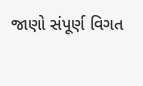જાણો સંપૂર્ણ વિગત